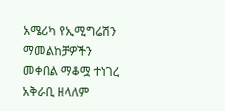አሜሪካ የኢሚግሬሽን ማመልከቻዎችን መቀበል ማቆሟ ተነገረ
አቅራቢ ዘላለም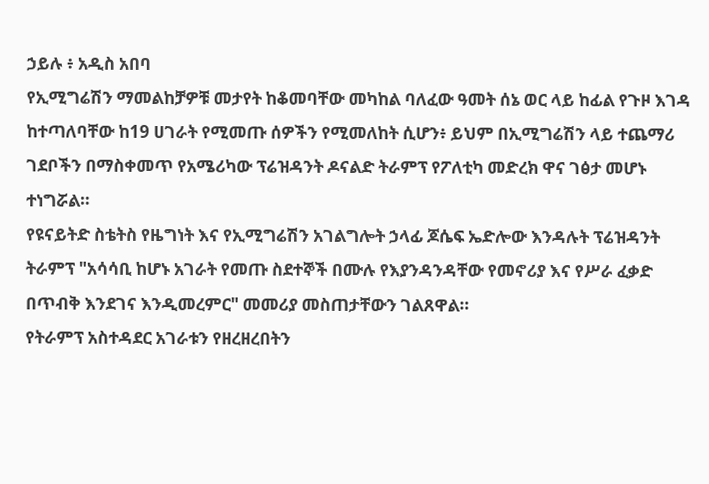ኃይሉ ፥ አዲስ አበባ
የኢሚግሬሽን ማመልከቻዎቹ መታየት ከቆመባቸው መካከል ባለፈው ዓመት ሰኔ ወር ላይ ከፊል የጉዞ እገዳ ከተጣለባቸው ከ19 ሀገራት የሚመጡ ሰዎችን የሚመለከት ሲሆን፥ ይህም በኢሚግሬሽን ላይ ተጨማሪ ገደቦችን በማስቀመጥ የአሜሪካው ፕሬዝዳንት ዶናልድ ትራምፕ የፖለቲካ መድረክ ዋና ገፅታ መሆኑ ተነግሯል።
የዩናይትድ ስቴትስ የዜግነት እና የኢሚግሬሽን አገልግሎት ኃላፊ ጆሴፍ ኤድሎው እንዳሉት ፕሬዝዳንት ትራምፕ "አሳሳቢ ከሆኑ አገራት የመጡ ስደተኞች በሙሉ የእያንዳንዳቸው የመኖሪያ እና የሥራ ፈቃድ በጥብቅ እንደገና እንዲመረምር" መመሪያ መስጠታቸውን ገልጸዋል።
የትራምፕ አስተዳደር አገራቱን የዘረዘረበትን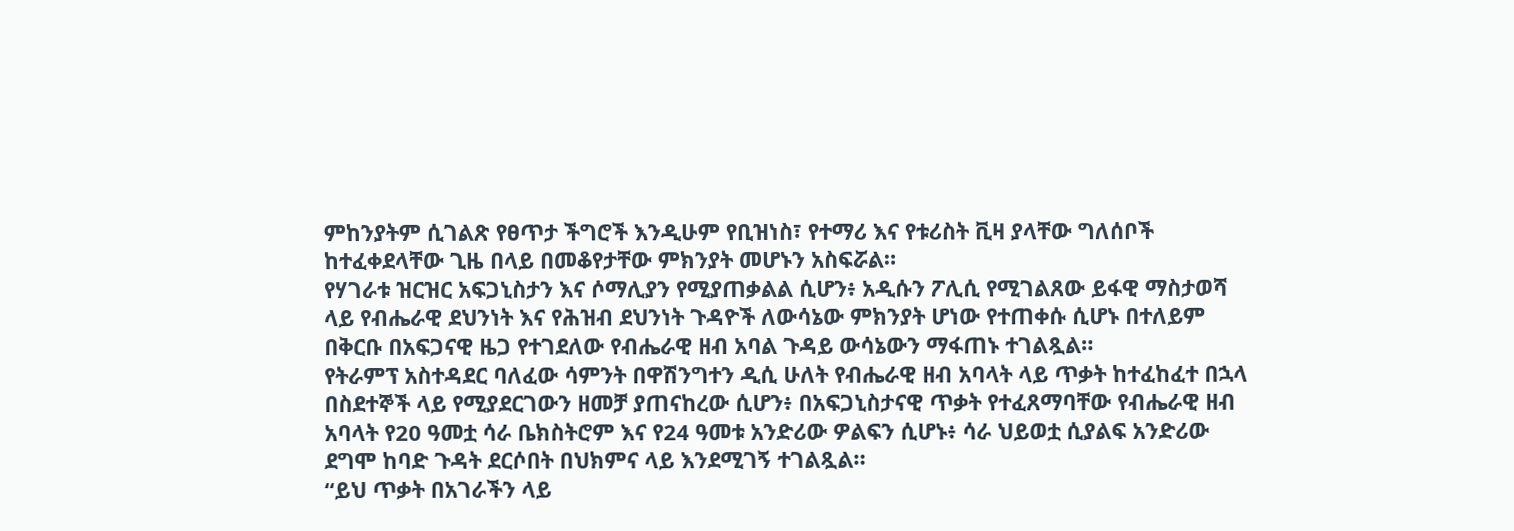ምከንያትም ሲገልጽ የፀጥታ ችግሮች እንዲሁም የቢዝነስ፣ የተማሪ እና የቱሪስት ቪዛ ያላቸው ግለሰቦች ከተፈቀደላቸው ጊዜ በላይ በመቆየታቸው ምክንያት መሆኑን አስፍሯል።
የሃገራቱ ዝርዝር አፍጋኒስታን እና ሶማሊያን የሚያጠቃልል ሲሆን፥ አዲሱን ፖሊሲ የሚገልጸው ይፋዊ ማስታወሻ ላይ የብሔራዊ ደህንነት እና የሕዝብ ደህንነት ጉዳዮች ለውሳኔው ምክንያት ሆነው የተጠቀሱ ሲሆኑ በተለይም በቅርቡ በአፍጋናዊ ዜጋ የተገደለው የብሔራዊ ዘብ አባል ጉዳይ ውሳኔውን ማፋጠኑ ተገልጿል።
የትራምፕ አስተዳደር ባለፈው ሳምንት በዋሽንግተን ዲሲ ሁለት የብሔራዊ ዘብ አባላት ላይ ጥቃት ከተፈከፈተ በኋላ በስደተኞች ላይ የሚያደርገውን ዘመቻ ያጠናከረው ሲሆን፥ በአፍጋኒስታናዊ ጥቃት የተፈጸማባቸው የብሔራዊ ዘብ አባላት የ20 ዓመቷ ሳራ ቤክስትሮም እና የ24 ዓመቱ አንድሪው ዎልፍን ሲሆኑ፥ ሳራ ህይወቷ ሲያልፍ አንድሪው ደግሞ ከባድ ጉዳት ደርሶበት በህክምና ላይ እንደሚገኝ ተገልጿል።
“ይህ ጥቃት በአገራችን ላይ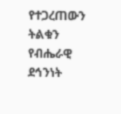የተጋረጠውን ትልቁን የብሔራዊ ደኅንነት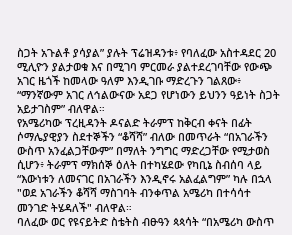ስጋት አጉልቶ ያሳያል” ያሉት ፕሬዝዳንቱ፥ የባለፈው አስተዳደር 20 ሚሊዮን ያልታወቁ እና በሚገባ ምርመራ ያልተደረገባቸው የውጭ አገር ዜጎች ከመላው ዓለም እንዲገቡ ማድረጉን ገልጸው፥ “ማንኛውም አገር ለኅልውናው አደጋ የሆነውን ይህንን ዓይነት ስጋት አይታገስም” ብለዋል።
የአሜሪካው ፕረዚዳንት ዶናልድ ትራምፕ ከቅርብ ቀናት በፊት ሶማሌያዊያን ስደተኞችን “ቆሻሻ” ብለው በመጥራት “በአገራችን ውስጥ አንፈልጋቸውም” በማለት ንግግር ማድረጋቸው የሚታወስ ሲሆን፥ ትራምፕ ማክሰኞ ዕለት በተካሄደው የካቢኔ ስብሰባ ላይ “እውነቱን ለመናገር በአገራችን እንዲኖሩ አልፈልግም” ካሉ በኋላ "ወደ አገራችን ቆሻሻ ማስገባት ብንቀጥል አሜሪካ በተሳሳተ መንገድ ትሄዳለች" ብለዋል።
ባለፈው ወር የዩናይትድ ስቴትስ ብፁዓን ጳጳሳት “በአሜሪካ ውስጥ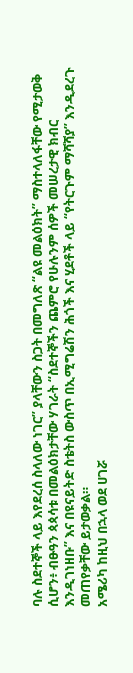ባሉ ስደተኞች ላይ እየደረሰ ስላለው ነገር” ያላቸውን ስጋት በመግለጽ “ልዩ መልዕክት” ማስተላለፋቸው የሚታወቅ ሲሆን፥ ብፁዓን ጳጳሳቱ በመልዕክታቸው ሃገራት “ስደተኞችን ጨምሮ የሁሉንም ሰዎች መሠረታዊ ክብር እንዲገነዘቡ” እና በዩናይትድ ስቴትስ ውስጥ በኢሚግሬሽን ሕጎች እና ሂደቶች ላይ “የትርጉም ማሻሻያ” እንዲደረጉ መጠየቃቸው ይታወቃል።
አሜሪካ ከዚህ በኋላ ወደ ሀገሯ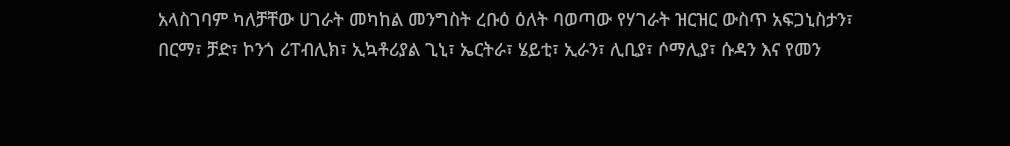አላስገባም ካለቻቸው ሀገራት መካከል መንግስት ረቡዕ ዕለት ባወጣው የሃገራት ዝርዝር ውስጥ አፍጋኒስታን፣ በርማ፣ ቻድ፣ ኮንጎ ሪፐብሊክ፣ ኢኳቶሪያል ጊኒ፣ ኤርትራ፣ ሄይቲ፣ ኢራን፣ ሊቢያ፣ ሶማሊያ፣ ሱዳን እና የመን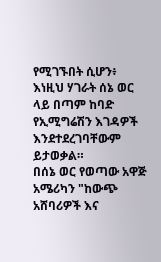የሚገኙበት ሲሆን፥ እነዚህ ሃገራት ሰኔ ወር ላይ በጣም ከባድ የኢሚግሬሽን እገዳዎች እንደተደረገባቸውም ይታወቃል።
በሰኔ ወር የወጣው አዋጅ አሜሪካን "ከውጭ አሸባሪዎች እና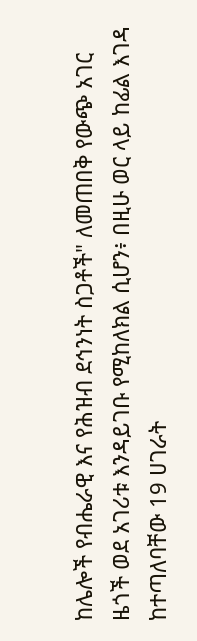ከሌሎች የብሔራዊ እና የሕዝብ ደኅንነት ስጋቶች" ለመጠበቅ የውጭ አገር ዜጎች ወደ አገሪቱ እንዳይገቡ የሚከለክል ሲሆን፥ በዚሁ ወር ላይ ከፊል እገዳ ከተጣለባቸው 19 ሀገራት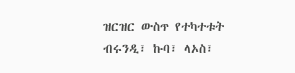ዝርዝር ውስጥ የተካተቱት ብሩንዲ፣ ኩባ፣ ላኦስ፣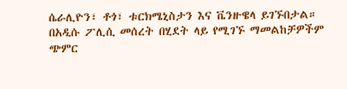ሴራሊዮን፣ ቶጎ፣ ቱርክሜኒስታን እና ቬንዙዌላ ይገኙበታል።
በአዲሱ ፖሊሲ መሰረት በሂደት ላይ የሚገኙ ማመልከቻዎችም ጭምር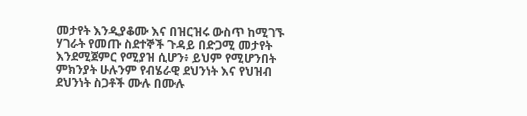መታየት እንዲያቆሙ እና በዝርዝሩ ውስጥ ከሚገኙ ሃገራት የመጡ ስደተኞች ጉዳይ በድጋሚ መታየት እንደሚጀምር የሚያዝ ሲሆን፥ ይህም የሚሆንበት ምክንያት ሁሉንም የብሄራዊ ደህንነት እና የህዝብ ደህንነት ስጋቶች ሙሉ በሙሉ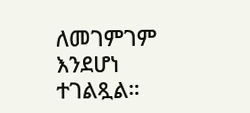ለመገምገም እንደሆነ ተገልጿል።